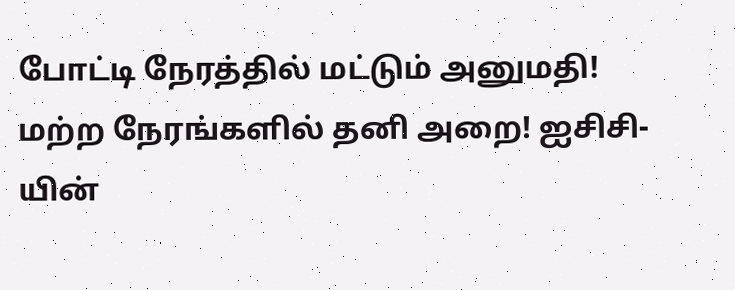போட்டி நேரத்தில் மட்டும் அனுமதி! மற்ற நேரங்களில் தனி அறை! ஐசிசி-யின்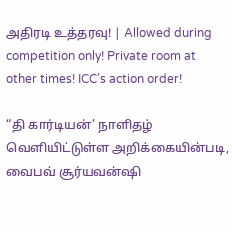அதிரடி உத்தரவு! | Allowed during competition only! Private room at other times! ICC’s action order!

“தி கார்டியன்’ நாளிதழ் வெளியிட்டுள்ள அறிக்கையின்படி, வைபவ் சூர்யவன்ஷி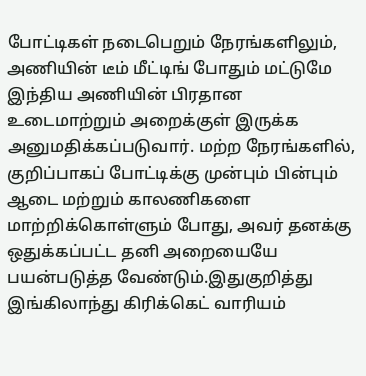போட்டிகள் நடைபெறும் நேரங்களிலும், அணியின் டீம் மீட்டிங் போதும் மட்டுமே இந்திய அணியின் பிரதான உடைமாற்றும் அறைக்குள் இருக்க அனுமதிக்கப்படுவார். மற்ற நேரங்களில், குறிப்பாகப் போட்டிக்கு முன்பும் பின்பும் ஆடை மற்றும் காலணிகளை மாற்றிக்கொள்ளும் போது, அவர் தனக்கு ஒதுக்கப்பட்ட தனி அறையையே பயன்படுத்த வேண்டும்.இதுகுறித்து இங்கிலாந்து கிரிக்கெட் வாரியம்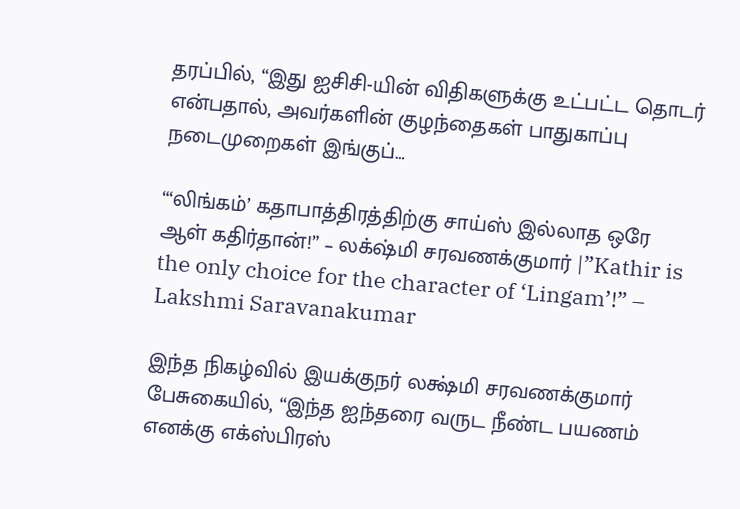தரப்பில், “இது ஐசிசி-யின் விதிகளுக்கு உட்பட்ட தொடர் என்பதால், அவர்களின் குழந்தைகள் பாதுகாப்பு நடைமுறைகள் இங்குப்…

“‘லிங்கம்’ கதாபாத்திரத்திற்கு சாய்ஸ் இல்லாத ஒரே ஆள் கதிர்தான்!” – லக்‌ஷ்மி சரவணக்குமார் |”Kathir is the only choice for the character of ‘Lingam’!” – Lakshmi Saravanakumar

இந்த நிகழ்வில் இயக்குநர் லக்ஷ்மி சரவணக்குமார் பேசுகையில், “இந்த ஐந்தரை வருட நீண்ட பயணம் எனக்கு எக்ஸ்பிரஸ்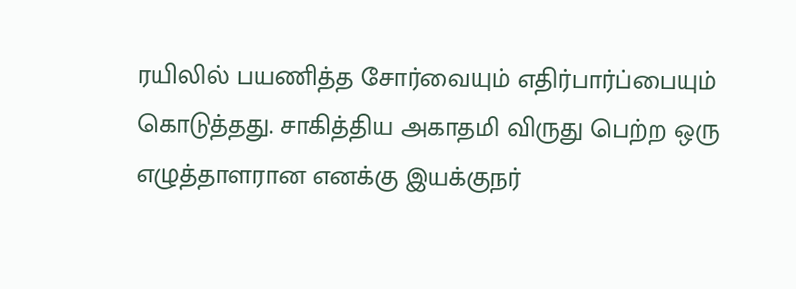ரயிலில் பயணித்த சோர்வையும் எதிர்பார்ப்பையும் கொடுத்தது. சாகித்திய அகாதமி விருது பெற்ற ஒரு எழுத்தாளரான எனக்கு இயக்குநர்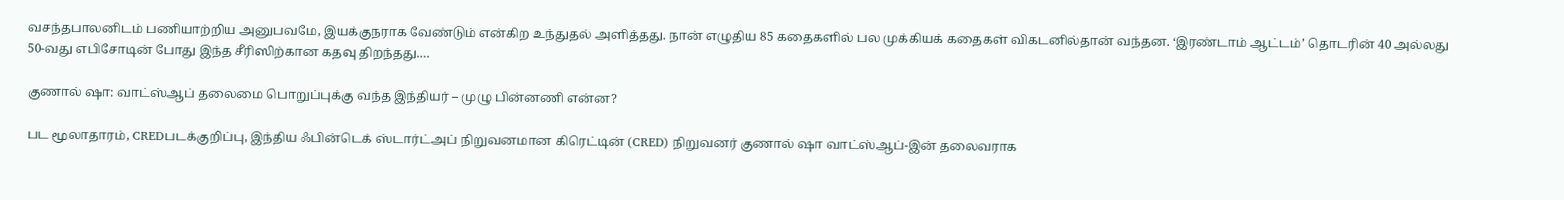வசந்தபாலனிடம் பணியாற்றிய அனுபவமே, இயக்குநராக வேண்டும் என்கிற உந்துதல் அளித்தது. நான் எழுதிய 85 கதைகளில் பல முக்கியக் கதைகள் விகடனில்தான் வந்தன. ‘இரண்டாம் ஆட்டம்’ தொடரின் 40 அல்லது 50-வது எபிசோடின் போது இந்த சீரிஸிற்கான கதவு திறந்தது.…

குணால் ஷா: வாட்ஸ்ஆப் தலைமை பொறுப்புக்கு வந்த இந்தியர் – முழு பின்னணி என்ன?

பட மூலாதாரம், CREDபடக்குறிப்பு, இந்திய ஃபின்டெக் ஸ்டார்ட்அப் நிறுவனமான கிரெட்டின் (CRED) நிறுவனர் குணால் ஷா வாட்ஸ்ஆப்-இன் தலைவராக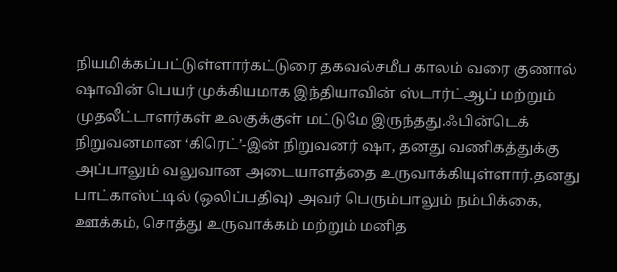நியமிக்கப்பட்டுள்ளார்கட்டுரை தகவல்சமீப காலம் வரை குணால் ஷாவின் பெயர் முக்கியமாக இந்தியாவின் ஸ்டார்ட்ஆப் மற்றும் முதலீட்டாளர்கள் உலகுக்குள் மட்டுமே இருந்தது.ஃபின்டெக் நிறுவனமான ‘கிரெட்’-இன் நிறுவனர் ஷா, தனது வணிகத்துக்கு அப்பாலும் வலுவான அடையாளத்தை உருவாக்கியுள்ளார்.தனது பாட்காஸ்ட்டில் (ஒலிப்பதிவு) அவர் பெரும்பாலும் நம்பிக்கை, ஊக்கம், சொத்து உருவாக்கம் மற்றும் மனித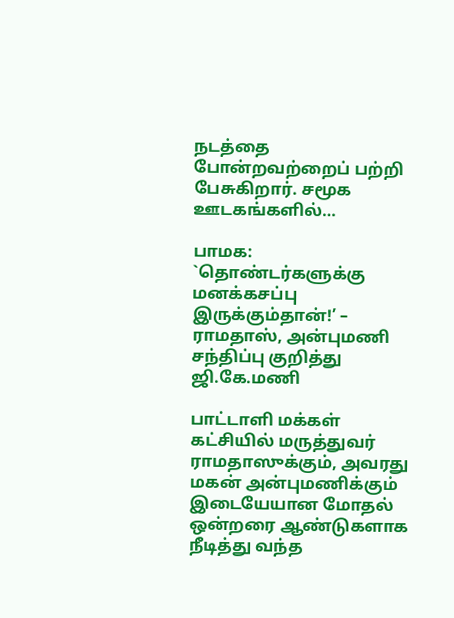நடத்தை போன்றவற்றைப் பற்றி பேசுகிறார். சமூக ஊடகங்களில்…

பாமக: `தொண்டர்களுக்கு மனக்கசப்பு இருக்கும்தான்!’ – ராமதாஸ், அன்புமணி சந்திப்பு குறித்து ஜி.கே.மணி

பாட்டாளி மக்கள் கட்சியில் மருத்துவர் ராமதாஸுக்கும், அவரது மகன் அன்புமணிக்கும் இடையேயான மோதல் ஒன்றரை ஆண்டுகளாக நீடித்து வந்த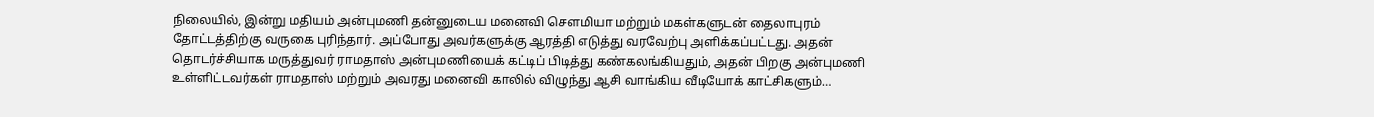நிலையில், இன்று மதியம் அன்புமணி தன்னுடைய மனைவி சௌமியா மற்றும் மகள்களுடன் தைலாபுரம் தோட்டத்திற்கு வருகை புரிந்தார். அப்போது அவர்களுக்கு ஆரத்தி எடுத்து வரவேற்பு அளிக்கப்பட்டது. அதன் தொடர்ச்சியாக மருத்துவர் ராமதாஸ் அன்புமணியைக் கட்டிப் பிடித்து கண்கலங்கியதும், அதன் பிறகு அன்புமணி உள்ளிட்டவர்கள் ராமதாஸ் மற்றும் அவரது மனைவி காலில் விழுந்து ஆசி வாங்கிய வீடியோக் காட்சிகளும்…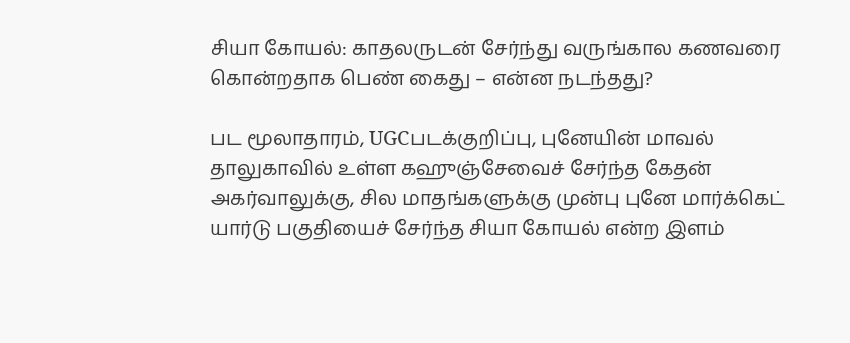சியா கோயல்: காதலருடன் சேர்ந்து வருங்கால கணவரை கொன்றதாக பெண் கைது – என்ன நடந்தது?

பட மூலாதாரம், UGCபடக்குறிப்பு, புனேயின் மாவல் தாலுகாவில் உள்ள கஹுஞ்சேவைச் சேர்ந்த கேதன் அகர்வாலுக்கு, சில மாதங்களுக்கு முன்பு புனே மார்க்கெட் யார்டு பகுதியைச் சேர்ந்த சியா கோயல் என்ற இளம்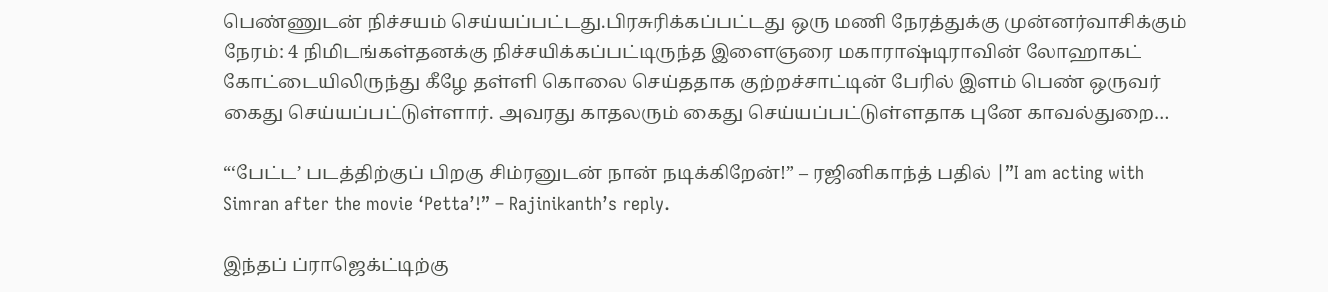பெண்ணுடன் நிச்சயம் செய்யப்பட்டது.பிரசுரிக்கப்பட்டது ஒரு மணி நேரத்துக்கு முன்னர்வாசிக்கும் நேரம்: 4 நிமிடங்கள்தனக்கு நிச்சயிக்கப்பட்டிருந்த இளைஞரை மகாராஷ்டிராவின் லோஹாகட் கோட்டையிலிருந்து கீழே தள்ளி கொலை செய்ததாக குற்றச்சாட்டின் பேரில் இளம் பெண் ஒருவர் கைது செய்யப்பட்டுள்ளார். அவரது காதலரும் கைது செய்யப்பட்டுள்ளதாக புனே காவல்துறை…

“‘பேட்ட’ படத்திற்குப் பிறகு சிம்ரனுடன் நான் நடிக்கிறேன்!” – ரஜினிகாந்த் பதில் |”I am acting with Simran after the movie ‘Petta’!” – Rajinikanth’s reply.

இந்தப் ப்ராஜெக்ட்டிற்கு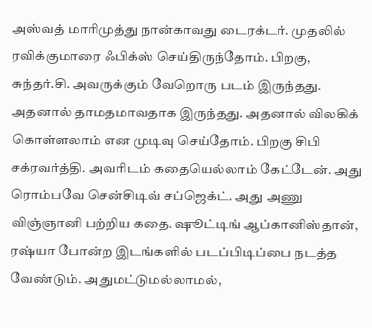அஸ்வத் மாரிமுத்து நான்காவது டைரக்டர். முதலில் ரவிக்குமாரை ஃபிக்ஸ் செய்திருந்தோம். பிறகு, சுந்தர்.சி. அவருக்கும் வேறொரு படம் இருந்தது. அதனால் தாமதமாவதாக இருந்தது. அதனால் விலகிக் கொள்ளலாம் என முடிவு செய்தோம். பிறகு சிபி சக்ரவர்த்தி. அவரிடம் கதையெல்லாம் கேட்டேன். அது ரொம்பவே சென்சிடிவ் சப்ஜெக்ட். அது அணு விஞ்ஞானி பற்றிய கதை. ஷூட்டிங் ஆப்கானிஸ்தான், ரஷ்யா போன்ற இடங்களில் படப்பிடிப்பை நடத்த வேண்டும். அதுமட்டுமல்லாமல்,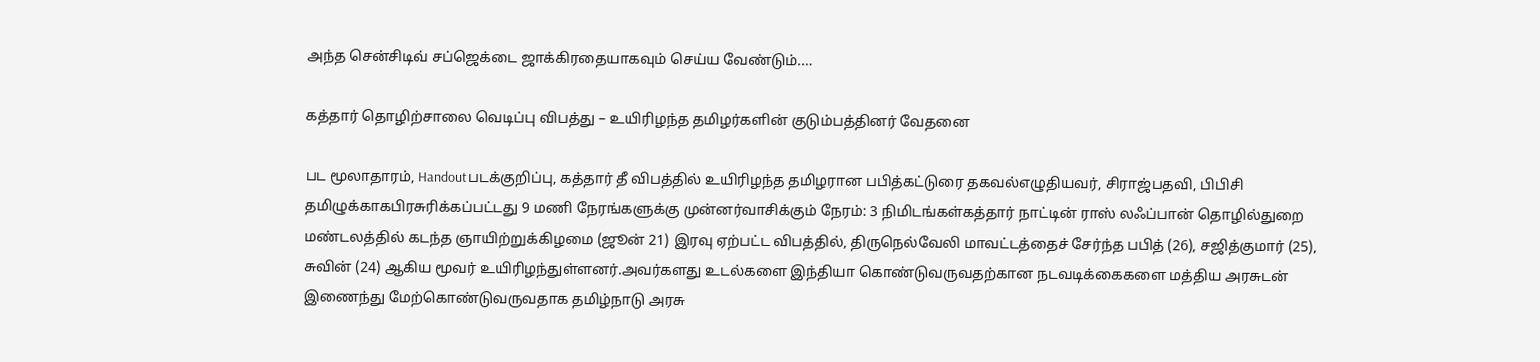அந்த சென்சிடிவ் சப்ஜெக்டை ஜாக்கிரதையாகவும் செய்ய வேண்டும்.…

கத்தார் தொழிற்சாலை வெடிப்பு விபத்து – உயிரிழந்த தமிழர்களின் குடும்பத்தினர் வேதனை

பட மூலாதாரம், Handoutபடக்குறிப்பு, கத்தார் தீ விபத்தில் உயிரிழந்த தமிழரான பபித்கட்டுரை தகவல்எழுதியவர், சிராஜ்பதவி, பிபிசி தமிழுக்காகபிரசுரிக்கப்பட்டது 9 மணி நேரங்களுக்கு முன்னர்வாசிக்கும் நேரம்: 3 நிமிடங்கள்கத்தார் நாட்டின் ராஸ் லஃப்பான் தொழில்துறை மண்டலத்தில் கடந்த ஞாயிற்றுக்கிழமை (ஜூன் 21) இரவு ஏற்பட்ட விபத்தில், திருநெல்வேலி மாவட்டத்தைச் சேர்ந்த பபித் (26), சஜித்குமார் (25), சுவின் (24) ஆகிய மூவர் உயிரிழந்துள்ளனர்.அவர்களது உடல்களை இந்தியா கொண்டுவருவதற்கான நடவடிக்கைகளை மத்திய அரசுடன் இணைந்து மேற்கொண்டுவருவதாக தமிழ்நாடு அரசு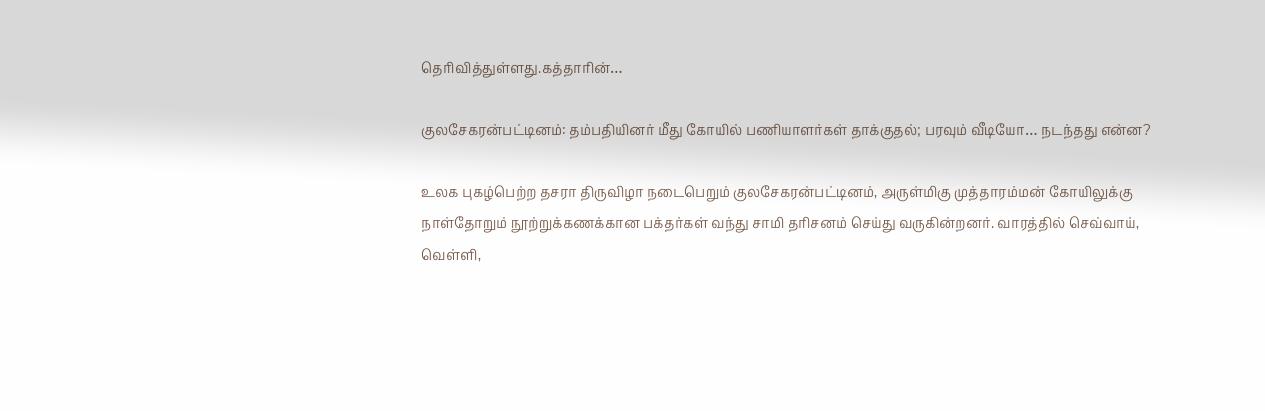தெரிவித்துள்ளது.கத்தாரின்…

குலசேகரன்பட்டினம்: தம்பதியினர் மீது கோயில் பணியாளர்கள் தாக்குதல்; பரவும் வீடியோ… நடந்தது என்ன?

உலக புகழ்பெற்ற தசரா திருவிழா நடைபெறும் குலசேகரன்பட்டினம், அருள்மிகு முத்தாரம்மன் கோயிலுக்கு நாள்தோறும் நூற்றுக்கணக்கான பக்தர்கள் வந்து சாமி தரிசனம் செய்து வருகின்றனர். வாரத்தில் செவ்வாய், வெள்ளி,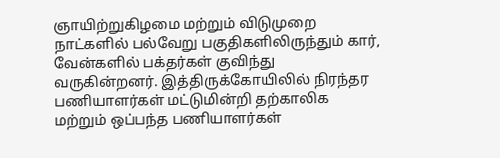ஞாயிற்றுகிழமை மற்றும் விடுமுறை நாட்களில் பல்வேறு பகுதிகளிலிருந்தும் கார், வேன்களில் பக்தர்கள் குவிந்து வருகின்றனர். இத்திருக்கோயிலில் நிரந்தர பணியாளர்கள் மட்டுமின்றி தற்காலிக மற்றும் ஒப்பந்த பணியாளர்கள்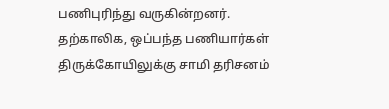பணிபுரிந்து வருகின்றனர். தற்காலிக, ஒப்பந்த பணியார்கள் திருக்கோயிலுக்கு சாமி தரிசனம்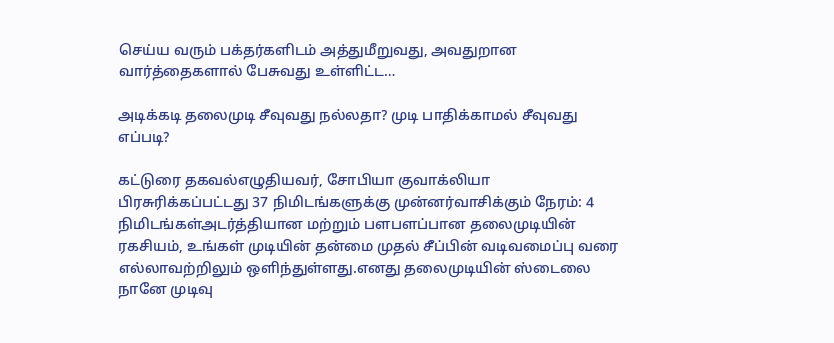செய்ய வரும் பக்தர்களிடம் அத்துமீறுவது, அவதுறான வார்த்தைகளால் பேசுவது உள்ளிட்ட…

அடிக்கடி தலைமுடி சீவுவது நல்லதா? முடி பாதிக்காமல் சீவுவது எப்படி?

கட்டுரை தகவல்எழுதியவர், சோபியா குவாக்லியா பிரசுரிக்கப்பட்டது 37 நிமிடங்களுக்கு முன்னர்வாசிக்கும் நேரம்: 4 நிமிடங்கள்அடர்த்தியான மற்றும் பளபளப்பான தலைமுடியின் ரகசியம், உங்கள் முடியின் தன்மை முதல் சீப்பின் வடிவமைப்பு வரை எல்லாவற்றிலும் ஒளிந்துள்ளது.எனது தலைமுடியின் ஸ்டைலை நானே முடிவு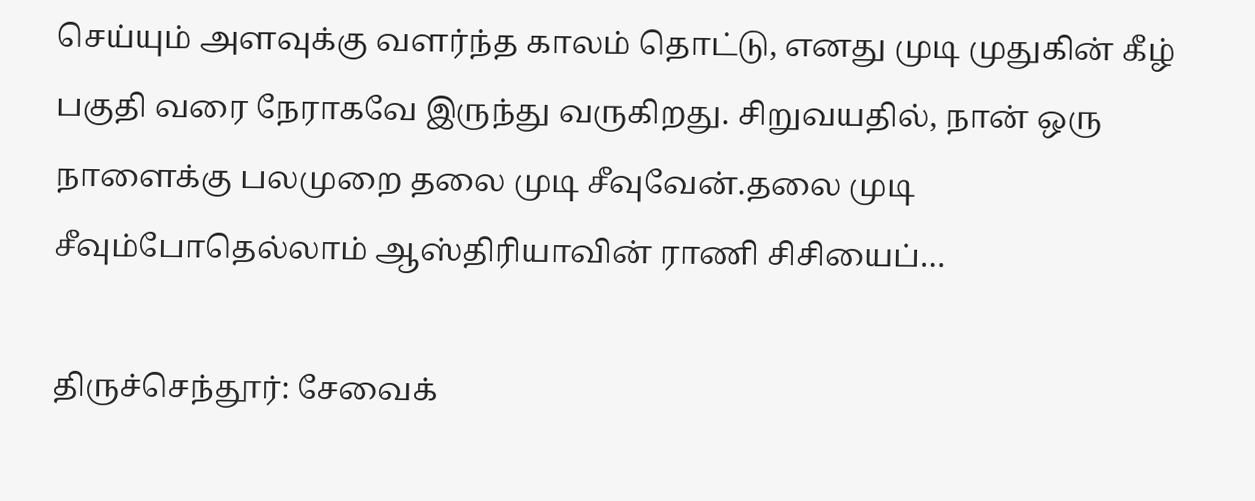செய்யும் அளவுக்கு வளர்ந்த காலம் தொட்டு, எனது முடி முதுகின் கீழ் பகுதி வரை நேராகவே இருந்து வருகிறது. சிறுவயதில், நான் ஒரு நாளைக்கு பலமுறை தலை முடி சீவுவேன்.தலை முடி சீவும்போதெல்லாம் ஆஸ்திரியாவின் ராணி சிசியைப்…

திருச்செந்தூர்: சேவைக்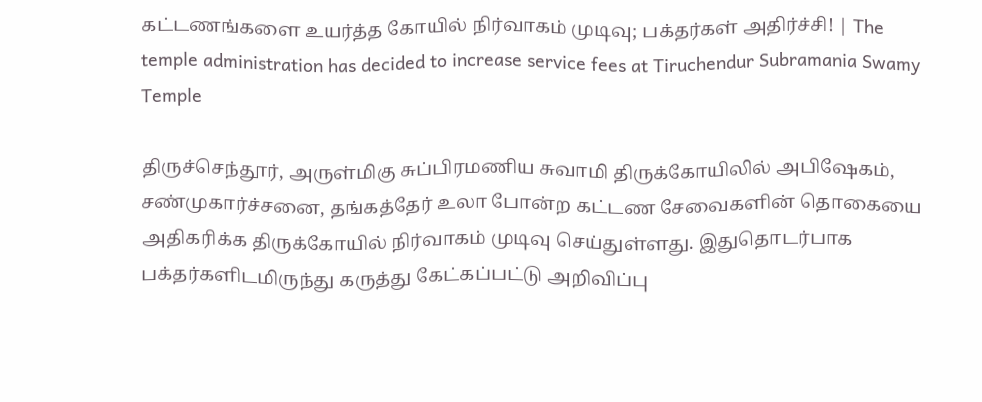கட்டணங்களை உயர்த்த கோயில் நிர்வாகம் முடிவு; பக்தர்கள் அதிர்ச்சி! | The temple administration has decided to increase service fees at Tiruchendur Subramania Swamy Temple

திருச்செந்தூர், அருள்மிகு சுப்பிரமணிய சுவாமி திருக்கோயிலில் அபிஷேகம், சண்முகார்ச்சனை, தங்கத்தேர் உலா போன்ற கட்டண சேவைகளின் தொகையை அதிகரிக்க திருக்கோயில் நிர்வாகம் முடிவு செய்துள்ளது. இதுதொடர்பாக  பக்தர்களிடமிருந்து கருத்து கேட்கப்பட்டு அறிவிப்பு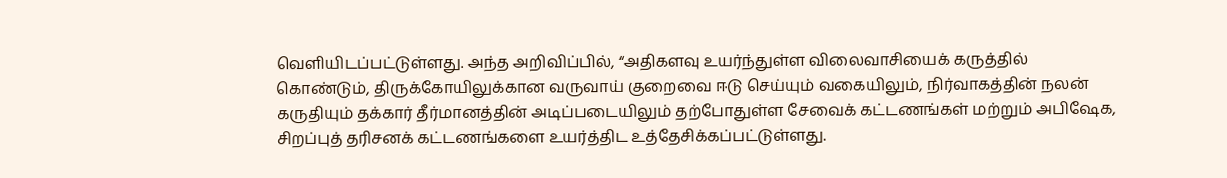வெளியிடப்பட்டுள்ளது. அந்த அறிவிப்பில், “அதிகளவு உயர்ந்துள்ள விலைவாசியைக் கருத்தில் கொண்டும், திருக்கோயிலுக்கான வருவாய் குறைவை ஈடு செய்யும் வகையிலும், நிர்வாகத்தின் நலன் கருதியும் தக்கார் தீர்மானத்தின் அடிப்படையிலும் தற்போதுள்ள சேவைக் கட்டணங்கள் மற்றும் அபிஷேக, சிறப்புத் தரிசனக் கட்டணங்களை உயர்த்திட உத்தேசிக்கப்பட்டுள்ளது.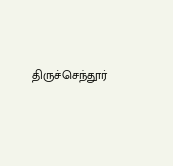திருச்செந்தூர்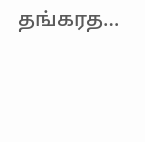தங்கரத…